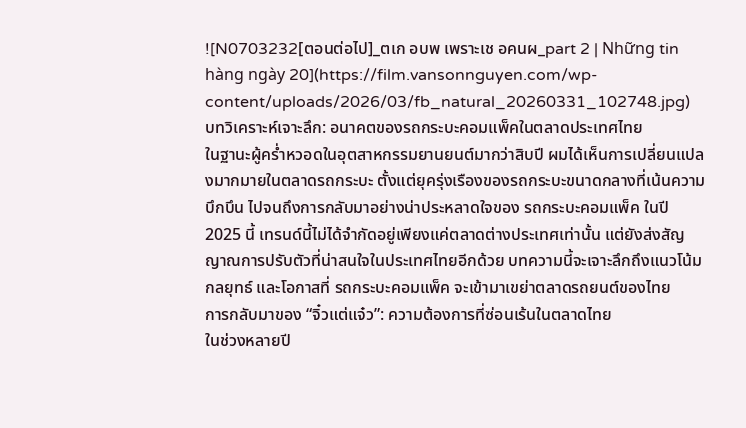![N0703232[ตอนต่อไป]_ตเก อบพ เพราะเช อคนผ_part 2 | Những tin hàng ngày 20](https://film.vansonnguyen.com/wp-content/uploads/2026/03/fb_natural_20260331_102748.jpg)
บทวิเคราะห์เจาะลึก: อนาคตของรถกระบะคอมแพ็คในตลาดประเทศไทย
ในฐานะผู้คร่ำหวอดในอุตสาหกรรมยานยนต์มากว่าสิบปี ผมได้เห็นการเปลี่ยนแปลงมากมายในตลาดรถกระบะ ตั้งแต่ยุครุ่งเรืองของรถกระบะขนาดกลางที่เน้นความบึกบึน ไปจนถึงการกลับมาอย่างน่าประหลาดใจของ รถกระบะคอมแพ็ค ในปี 2025 นี้ เทรนด์นี้ไม่ได้จำกัดอยู่เพียงแค่ตลาดต่างประเทศเท่านั้น แต่ยังส่งสัญญาณการปรับตัวที่น่าสนใจในประเทศไทยอีกด้วย บทความนี้จะเจาะลึกถึงแนวโน้ม กลยุทธ์ และโอกาสที่ รถกระบะคอมแพ็ค จะเข้ามาเขย่าตลาดรถยนต์ของไทย
การกลับมาของ “จิ๋วแต่แจ๋ว”: ความต้องการที่ซ่อนเร้นในตลาดไทย
ในช่วงหลายปี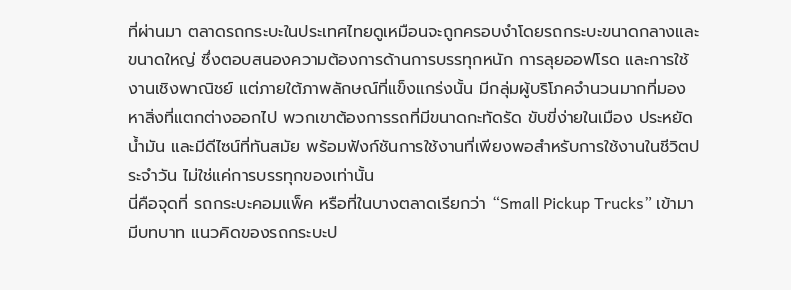ที่ผ่านมา ตลาดรถกระบะในประเทศไทยดูเหมือนจะถูกครอบงำโดยรถกระบะขนาดกลางและขนาดใหญ่ ซึ่งตอบสนองความต้องการด้านการบรรทุกหนัก การลุยออฟโรด และการใช้งานเชิงพาณิชย์ แต่ภายใต้ภาพลักษณ์ที่แข็งแกร่งนั้น มีกลุ่มผู้บริโภคจำนวนมากที่มองหาสิ่งที่แตกต่างออกไป พวกเขาต้องการรถที่มีขนาดกะทัดรัด ขับขี่ง่ายในเมือง ประหยัดน้ำมัน และมีดีไซน์ที่ทันสมัย พร้อมฟังก์ชันการใช้งานที่เพียงพอสำหรับการใช้งานในชีวิตประจำวัน ไม่ใช่แค่การบรรทุกของเท่านั้น
นี่คือจุดที่ รถกระบะคอมแพ็ค หรือที่ในบางตลาดเรียกว่า “Small Pickup Trucks” เข้ามามีบทบาท แนวคิดของรถกระบะป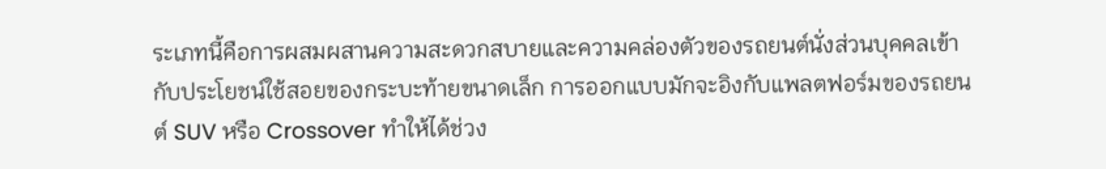ระเภทนี้คือการผสมผสานความสะดวกสบายและความคล่องตัวของรถยนต์นั่งส่วนบุคคลเข้ากับประโยชน์ใช้สอยของกระบะท้ายขนาดเล็ก การออกแบบมักจะอิงกับแพลตฟอร์มของรถยนต์ SUV หรือ Crossover ทำให้ได้ช่วง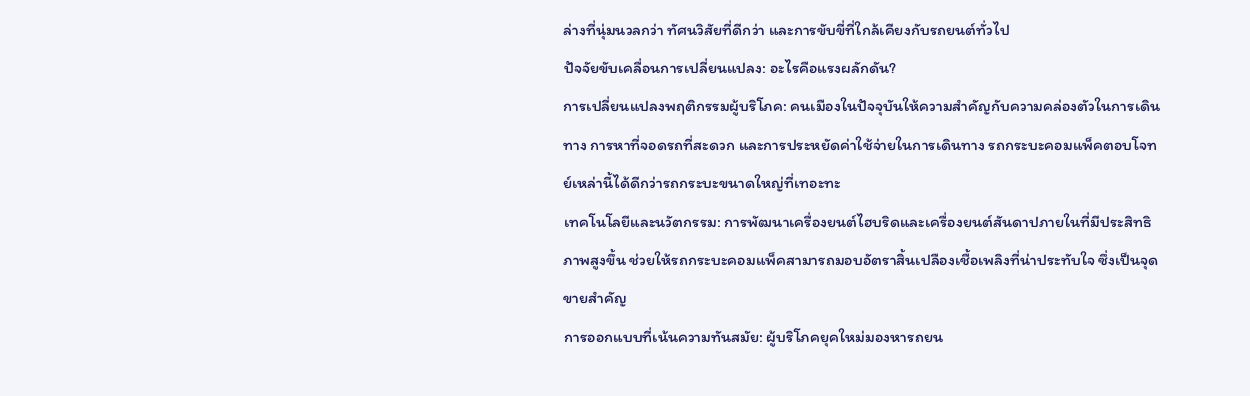ล่างที่นุ่มนวลกว่า ทัศนวิสัยที่ดีกว่า และการขับขี่ที่ใกล้เคียงกับรถยนต์ทั่วไป
ปัจจัยขับเคลื่อนการเปลี่ยนแปลง: อะไรคือแรงผลักดัน?
การเปลี่ยนแปลงพฤติกรรมผู้บริโภค: คนเมืองในปัจจุบันให้ความสำคัญกับความคล่องตัวในการเดินทาง การหาที่จอดรถที่สะดวก และการประหยัดค่าใช้จ่ายในการเดินทาง รถกระบะคอมแพ็คตอบโจทย์เหล่านี้ได้ดีกว่ารถกระบะขนาดใหญ่ที่เทอะทะ
เทคโนโลยีและนวัตกรรม: การพัฒนาเครื่องยนต์ไฮบริดและเครื่องยนต์สันดาปภายในที่มีประสิทธิภาพสูงขึ้น ช่วยให้รถกระบะคอมแพ็คสามารถมอบอัตราสิ้นเปลืองเชื้อเพลิงที่น่าประทับใจ ซึ่งเป็นจุดขายสำคัญ
การออกแบบที่เน้นความทันสมัย: ผู้บริโภคยุคใหม่มองหารถยน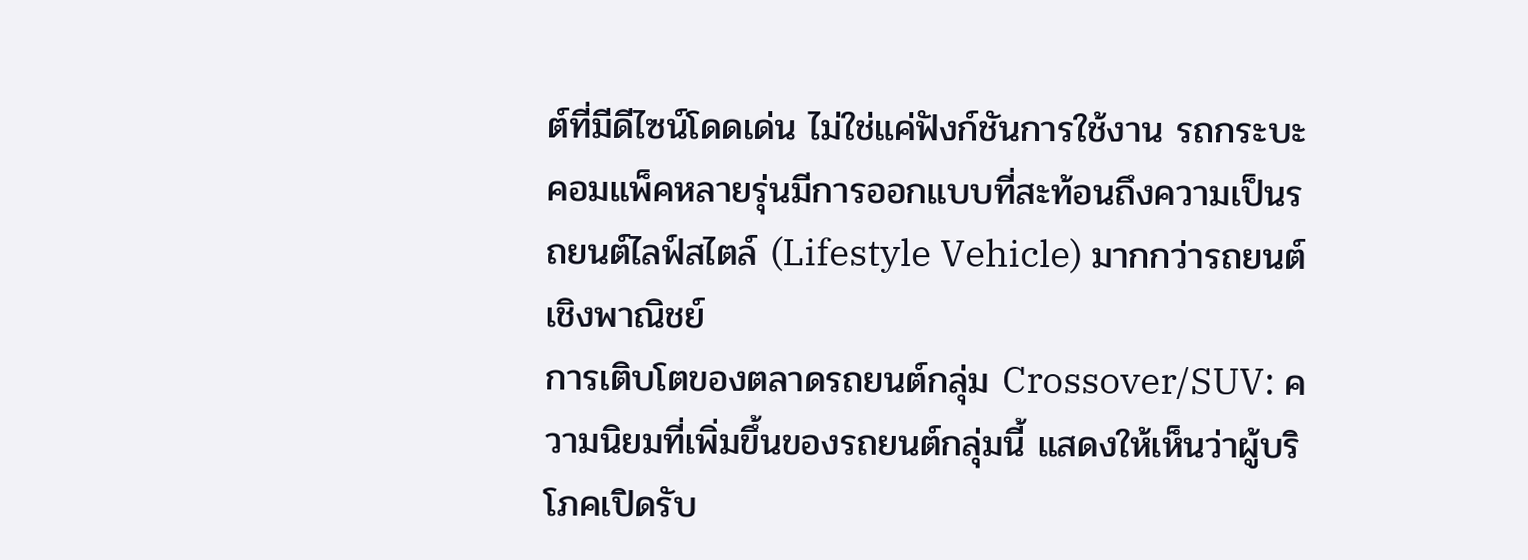ต์ที่มีดีไซน์โดดเด่น ไม่ใช่แค่ฟังก์ชันการใช้งาน รถกระบะคอมแพ็คหลายรุ่นมีการออกแบบที่สะท้อนถึงความเป็นรถยนต์ไลฟ์สไตล์ (Lifestyle Vehicle) มากกว่ารถยนต์เชิงพาณิชย์
การเติบโตของตลาดรถยนต์กลุ่ม Crossover/SUV: ความนิยมที่เพิ่มขึ้นของรถยนต์กลุ่มนี้ แสดงให้เห็นว่าผู้บริโภคเปิดรับ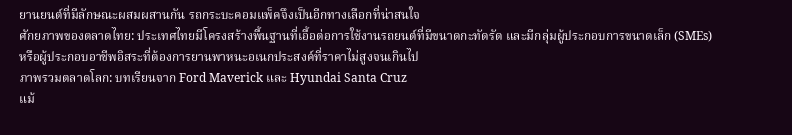ยานยนต์ที่มีลักษณะผสมผสานกัน รถกระบะคอมแพ็คจึงเป็นอีกทางเลือกที่น่าสนใจ
ศักยภาพของตลาดไทย: ประเทศไทยมีโครงสร้างพื้นฐานที่เอื้อต่อการใช้งานรถยนต์ที่มีขนาดกะทัดรัด และมีกลุ่มผู้ประกอบการขนาดเล็ก (SMEs) หรือผู้ประกอบอาชีพอิสระที่ต้องการยานพาหนะอเนกประสงค์ที่ราคาไม่สูงจนเกินไป
ภาพรวมตลาดโลก: บทเรียนจาก Ford Maverick และ Hyundai Santa Cruz
แม้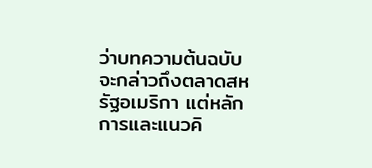ว่าบทความต้นฉบับจะกล่าวถึงตลาดสหรัฐอเมริกา แต่หลักการและแนวคิ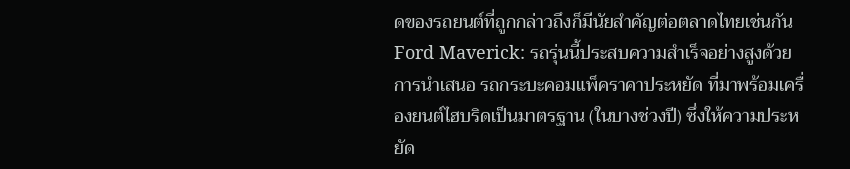ดของรถยนต์ที่ถูกกล่าวถึงก็มีนัยสำคัญต่อตลาดไทยเช่นกัน
Ford Maverick: รถรุ่นนี้ประสบความสำเร็จอย่างสูงด้วยการนำเสนอ รถกระบะคอมแพ็คราคาประหยัด ที่มาพร้อมเครื่องยนต์ไฮบริดเป็นมาตรฐาน (ในบางช่วงปี) ซึ่งให้ความประหยัด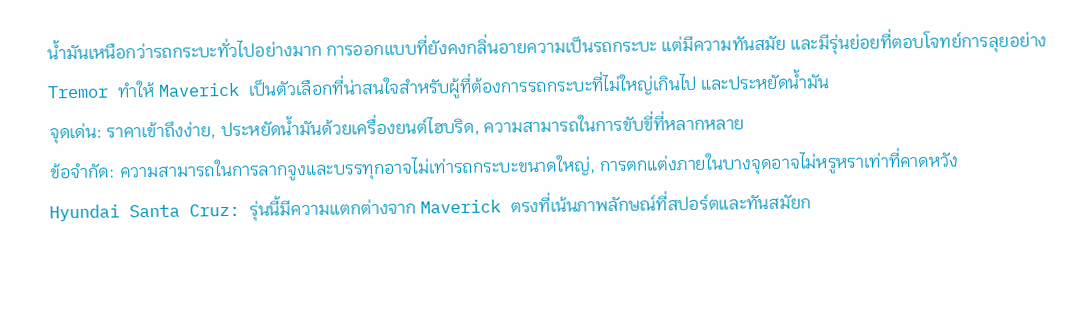น้ำมันเหนือกว่ารถกระบะทั่วไปอย่างมาก การออกแบบที่ยังคงกลิ่นอายความเป็นรถกระบะ แต่มีความทันสมัย และมีรุ่นย่อยที่ตอบโจทย์การลุยอย่าง Tremor ทำให้ Maverick เป็นตัวเลือกที่น่าสนใจสำหรับผู้ที่ต้องการรถกระบะที่ไม่ใหญ่เกินไป และประหยัดน้ำมัน
จุดเด่น: ราคาเข้าถึงง่าย, ประหยัดน้ำมันด้วยเครื่องยนต์ไฮบริด, ความสามารถในการขับขี่ที่หลากหลาย
ข้อจำกัด: ความสามารถในการลากจูงและบรรทุกอาจไม่เท่ารถกระบะขนาดใหญ่, การตกแต่งภายในบางจุดอาจไม่หรูหราเท่าที่คาดหวัง
Hyundai Santa Cruz: รุ่นนี้มีความแตกต่างจาก Maverick ตรงที่เน้นภาพลักษณ์ที่สปอร์ตและทันสมัยก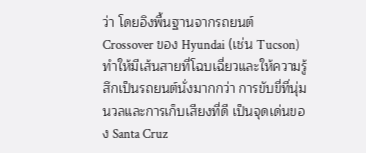ว่า โดยอิงพื้นฐานจากรถยนต์ Crossover ของ Hyundai (เช่น Tucson) ทำให้มีเส้นสายที่โฉบเฉี่ยวและให้ความรู้สึกเป็นรถยนต์นั่งมากกว่า การขับขี่ที่นุ่มนวลและการเก็บเสียงที่ดี เป็นจุดเด่นของ Santa Cruz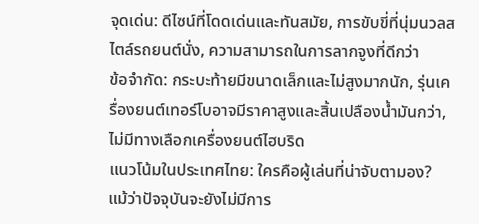จุดเด่น: ดีไซน์ที่โดดเด่นและทันสมัย, การขับขี่ที่นุ่มนวลสไตล์รถยนต์นั่ง, ความสามารถในการลากจูงที่ดีกว่า
ข้อจำกัด: กระบะท้ายมีขนาดเล็กและไม่สูงมากนัก, รุ่นเครื่องยนต์เทอร์โบอาจมีราคาสูงและสิ้นเปลืองน้ำมันกว่า, ไม่มีทางเลือกเครื่องยนต์ไฮบริด
แนวโน้มในประเทศไทย: ใครคือผู้เล่นที่น่าจับตามอง?
แม้ว่าปัจจุบันจะยังไม่มีการ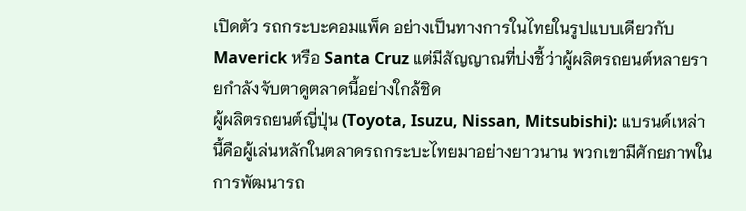เปิดตัว รถกระบะคอมแพ็ค อย่างเป็นทางการในไทยในรูปแบบเดียวกับ Maverick หรือ Santa Cruz แต่มีสัญญาณที่บ่งชี้ว่าผู้ผลิตรถยนต์หลายรายกำลังจับตาดูตลาดนี้อย่างใกล้ชิด
ผู้ผลิตรถยนต์ญี่ปุ่น (Toyota, Isuzu, Nissan, Mitsubishi): แบรนด์เหล่านี้คือผู้เล่นหลักในตลาดรถกระบะไทยมาอย่างยาวนาน พวกเขามีศักยภาพในการพัฒนารถ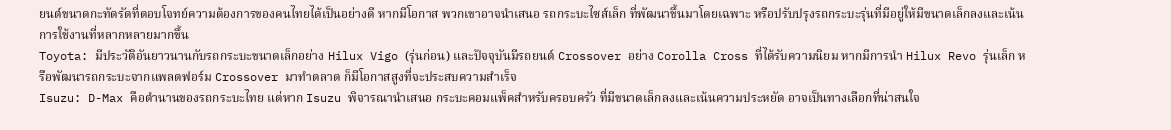ยนต์ขนาดกะทัดรัดที่ตอบโจทย์ความต้องการของคนไทยได้เป็นอย่างดี หากมีโอกาส พวกเขาอาจนำเสนอ รถกระบะไซส์เล็ก ที่พัฒนาขึ้นมาโดยเฉพาะ หรือปรับปรุงรถกระบะรุ่นที่มีอยู่ให้มีขนาดเล็กลงและเน้นการใช้งานที่หลากหลายมากขึ้น
Toyota: มีประวัติอันยาวนานกับรถกระบะขนาดเล็กอย่าง Hilux Vigo (รุ่นก่อน) และปัจจุบันมีรถยนต์ Crossover อย่าง Corolla Cross ที่ได้รับความนิยม หากมีการนำ Hilux Revo รุ่นเล็ก หรือพัฒนารถกระบะจากแพลตฟอร์ม Crossover มาทำตลาด ก็มีโอกาสสูงที่จะประสบความสำเร็จ
Isuzu: D-Max คือตำนานของรถกระบะไทย แต่หาก Isuzu พิจารณานำเสนอ กระบะคอมแพ็คสำหรับครอบครัว ที่มีขนาดเล็กลงและเน้นความประหยัด อาจเป็นทางเลือกที่น่าสนใจ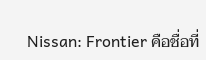Nissan: Frontier คือชื่อที่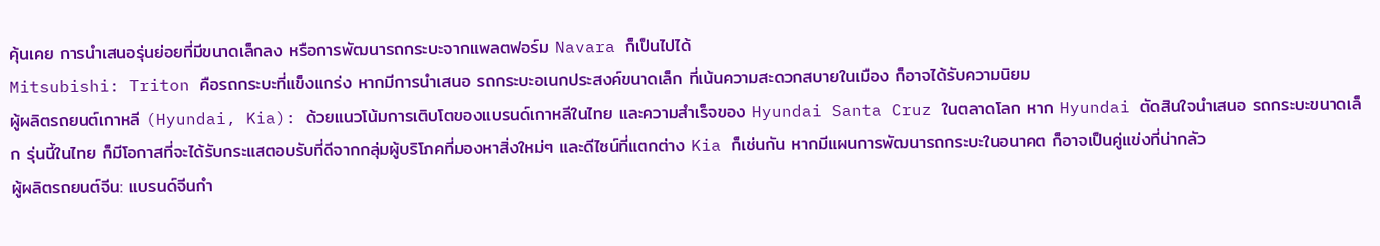คุ้นเคย การนำเสนอรุ่นย่อยที่มีขนาดเล็กลง หรือการพัฒนารถกระบะจากแพลตฟอร์ม Navara ก็เป็นไปได้
Mitsubishi: Triton คือรถกระบะที่แข็งแกร่ง หากมีการนำเสนอ รถกระบะอเนกประสงค์ขนาดเล็ก ที่เน้นความสะดวกสบายในเมือง ก็อาจได้รับความนิยม
ผู้ผลิตรถยนต์เกาหลี (Hyundai, Kia): ด้วยแนวโน้มการเติบโตของแบรนด์เกาหลีในไทย และความสำเร็จของ Hyundai Santa Cruz ในตลาดโลก หาก Hyundai ตัดสินใจนำเสนอ รถกระบะขนาดเล็ก รุ่นนี้ในไทย ก็มีโอกาสที่จะได้รับกระแสตอบรับที่ดีจากกลุ่มผู้บริโภคที่มองหาสิ่งใหม่ๆ และดีไซน์ที่แตกต่าง Kia ก็เช่นกัน หากมีแผนการพัฒนารถกระบะในอนาคต ก็อาจเป็นคู่แข่งที่น่ากลัว
ผู้ผลิตรถยนต์จีน: แบรนด์จีนกำ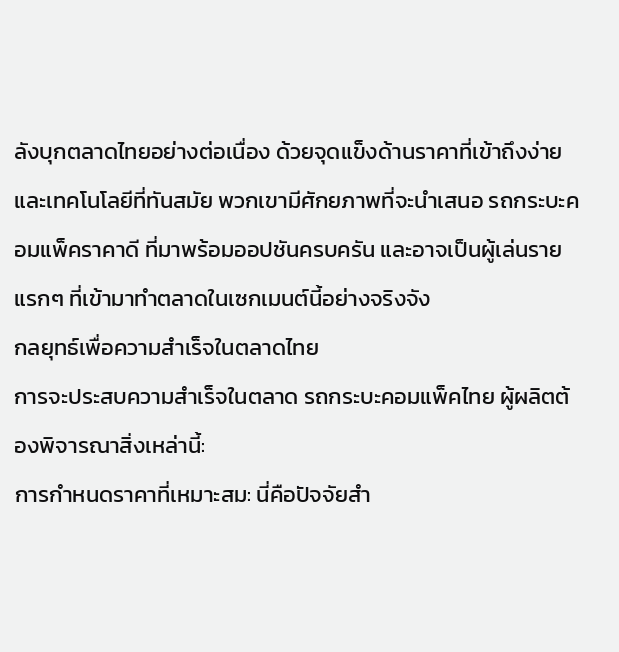ลังบุกตลาดไทยอย่างต่อเนื่อง ด้วยจุดแข็งด้านราคาที่เข้าถึงง่ายและเทคโนโลยีที่ทันสมัย พวกเขามีศักยภาพที่จะนำเสนอ รถกระบะคอมแพ็คราคาดี ที่มาพร้อมออปชันครบครัน และอาจเป็นผู้เล่นรายแรกๆ ที่เข้ามาทำตลาดในเซกเมนต์นี้อย่างจริงจัง
กลยุทธ์เพื่อความสำเร็จในตลาดไทย
การจะประสบความสำเร็จในตลาด รถกระบะคอมแพ็คไทย ผู้ผลิตต้องพิจารณาสิ่งเหล่านี้:
การกำหนดราคาที่เหมาะสม: นี่คือปัจจัยสำ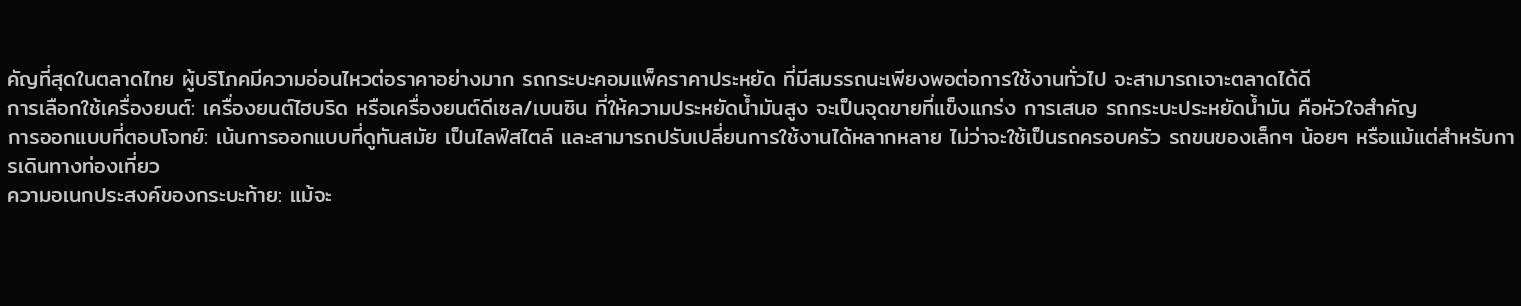คัญที่สุดในตลาดไทย ผู้บริโภคมีความอ่อนไหวต่อราคาอย่างมาก รถกระบะคอมแพ็คราคาประหยัด ที่มีสมรรถนะเพียงพอต่อการใช้งานทั่วไป จะสามารถเจาะตลาดได้ดี
การเลือกใช้เครื่องยนต์: เครื่องยนต์ไฮบริด หรือเครื่องยนต์ดีเซล/เบนซิน ที่ให้ความประหยัดน้ำมันสูง จะเป็นจุดขายที่แข็งแกร่ง การเสนอ รถกระบะประหยัดน้ำมัน คือหัวใจสำคัญ
การออกแบบที่ตอบโจทย์: เน้นการออกแบบที่ดูทันสมัย เป็นไลฟ์สไตล์ และสามารถปรับเปลี่ยนการใช้งานได้หลากหลาย ไม่ว่าจะใช้เป็นรถครอบครัว รถขนของเล็กๆ น้อยๆ หรือแม้แต่สำหรับการเดินทางท่องเที่ยว
ความอเนกประสงค์ของกระบะท้าย: แม้จะ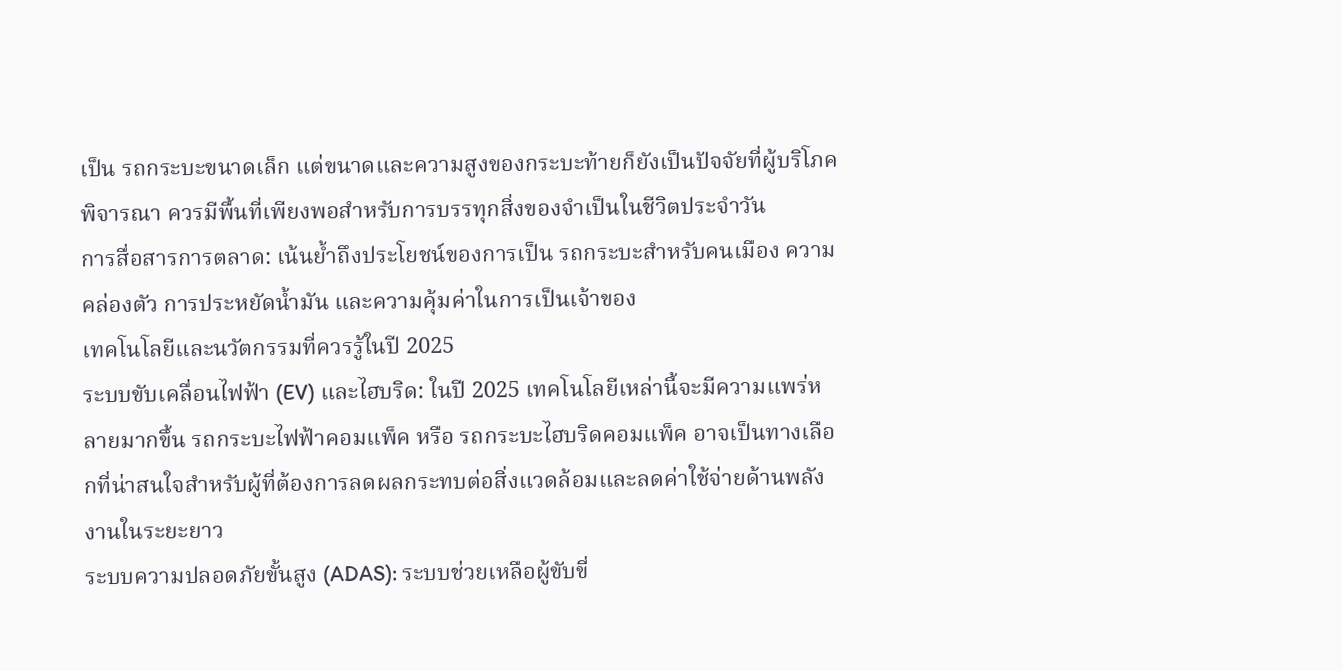เป็น รถกระบะขนาดเล็ก แต่ขนาดและความสูงของกระบะท้ายก็ยังเป็นปัจจัยที่ผู้บริโภคพิจารณา ควรมีพื้นที่เพียงพอสำหรับการบรรทุกสิ่งของจำเป็นในชีวิตประจำวัน
การสื่อสารการตลาด: เน้นย้ำถึงประโยชน์ของการเป็น รถกระบะสำหรับคนเมือง ความคล่องตัว การประหยัดน้ำมัน และความคุ้มค่าในการเป็นเจ้าของ
เทคโนโลยีและนวัตกรรมที่ควรรู้ในปี 2025
ระบบขับเคลื่อนไฟฟ้า (EV) และไฮบริด: ในปี 2025 เทคโนโลยีเหล่านี้จะมีความแพร่หลายมากขึ้น รถกระบะไฟฟ้าคอมแพ็ค หรือ รถกระบะไฮบริดคอมแพ็ค อาจเป็นทางเลือกที่น่าสนใจสำหรับผู้ที่ต้องการลดผลกระทบต่อสิ่งแวดล้อมและลดค่าใช้จ่ายด้านพลังงานในระยะยาว
ระบบความปลอดภัยขั้นสูง (ADAS): ระบบช่วยเหลือผู้ขับขี่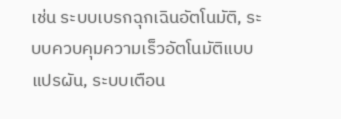เช่น ระบบเบรกฉุกเฉินอัตโนมัติ, ระบบควบคุมความเร็วอัตโนมัติแบบแปรผัน, ระบบเตือน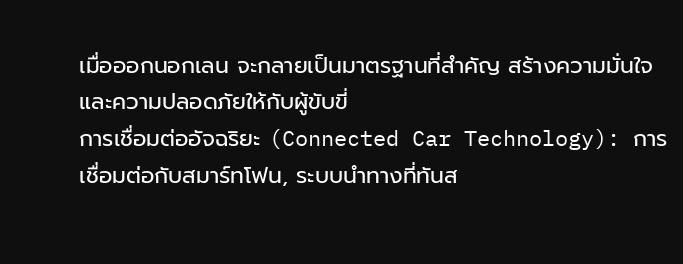เมื่อออกนอกเลน จะกลายเป็นมาตรฐานที่สำคัญ สร้างความมั่นใจและความปลอดภัยให้กับผู้ขับขี่
การเชื่อมต่ออัจฉริยะ (Connected Car Technology): การเชื่อมต่อกับสมาร์ทโฟน, ระบบนำทางที่ทันส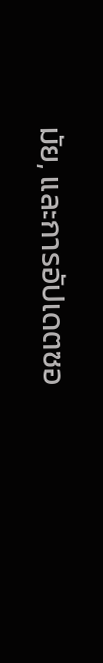มัย, และการอัปเดตซอ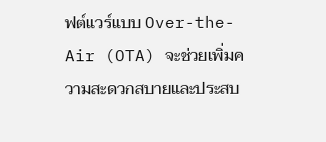ฟต์แวร์แบบ Over-the-Air (OTA) จะช่วยเพิ่มความสะดวกสบายและประสบ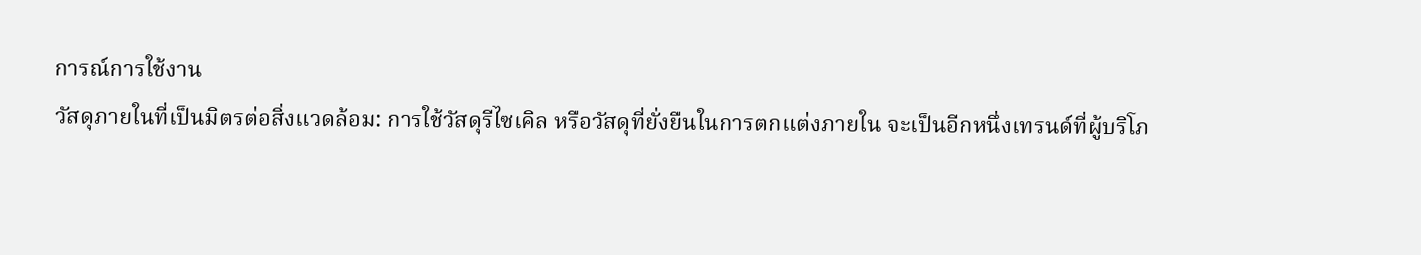การณ์การใช้งาน
วัสดุภายในที่เป็นมิตรต่อสิ่งแวดล้อม: การใช้วัสดุรีไซเคิล หรือวัสดุที่ยั่งยืนในการตกแต่งภายใน จะเป็นอีกหนึ่งเทรนด์ที่ผู้บริโภ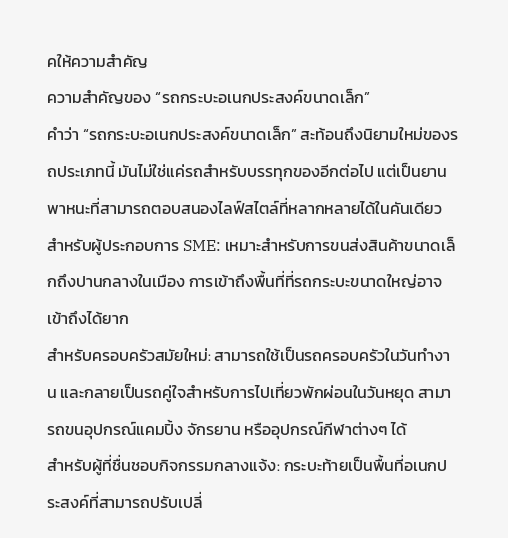คให้ความสำคัญ
ความสำคัญของ “รถกระบะอเนกประสงค์ขนาดเล็ก”
คำว่า “รถกระบะอเนกประสงค์ขนาดเล็ก” สะท้อนถึงนิยามใหม่ของรถประเภทนี้ มันไม่ใช่แค่รถสำหรับบรรทุกของอีกต่อไป แต่เป็นยานพาหนะที่สามารถตอบสนองไลฟ์สไตล์ที่หลากหลายได้ในคันเดียว
สำหรับผู้ประกอบการ SME: เหมาะสำหรับการขนส่งสินค้าขนาดเล็กถึงปานกลางในเมือง การเข้าถึงพื้นที่ที่รถกระบะขนาดใหญ่อาจเข้าถึงได้ยาก
สำหรับครอบครัวสมัยใหม่: สามารถใช้เป็นรถครอบครัวในวันทำงาน และกลายเป็นรถคู่ใจสำหรับการไปเที่ยวพักผ่อนในวันหยุด สามารถขนอุปกรณ์แคมปิ้ง จักรยาน หรืออุปกรณ์กีฬาต่างๆ ได้
สำหรับผู้ที่ชื่นชอบกิจกรรมกลางแจ้ง: กระบะท้ายเป็นพื้นที่อเนกประสงค์ที่สามารถปรับเปลี่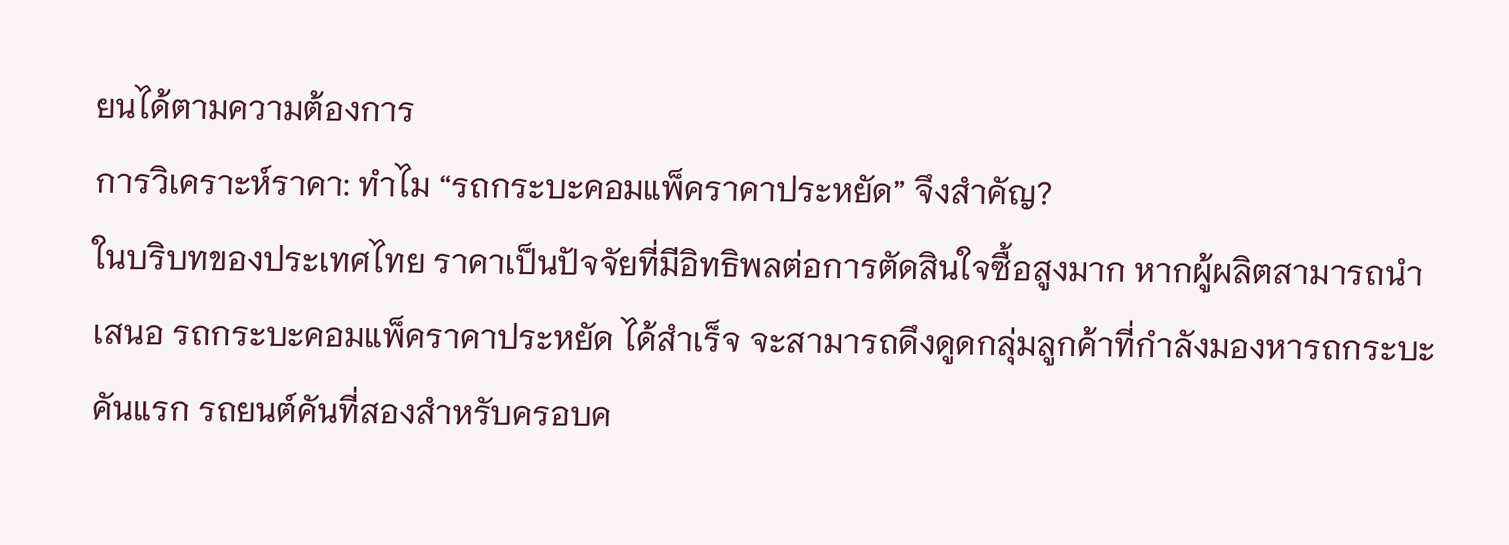ยนได้ตามความต้องการ
การวิเคราะห์ราคา: ทำไม “รถกระบะคอมแพ็คราคาประหยัด” จึงสำคัญ?
ในบริบทของประเทศไทย ราคาเป็นปัจจัยที่มีอิทธิพลต่อการตัดสินใจซื้อสูงมาก หากผู้ผลิตสามารถนำเสนอ รถกระบะคอมแพ็คราคาประหยัด ได้สำเร็จ จะสามารถดึงดูดกลุ่มลูกค้าที่กำลังมองหารถกระบะคันแรก รถยนต์คันที่สองสำหรับครอบค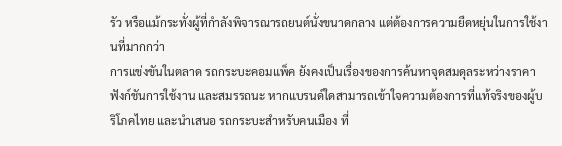รัว หรือแม้กระทั่งผู้ที่กำลังพิจารณารถยนต์นั่งขนาดกลาง แต่ต้องการความยืดหยุ่นในการใช้งานที่มากกว่า
การแข่งขันในตลาด รถกระบะคอมแพ็ค ยังคงเป็นเรื่องของการค้นหาจุดสมดุลระหว่างราคา ฟังก์ชันการใช้งาน และสมรรถนะ หากแบรนด์ใดสามารถเข้าใจความต้องการที่แท้จริงของผู้บริโภคไทย และนำเสนอ รถกระบะสำหรับคนเมือง ที่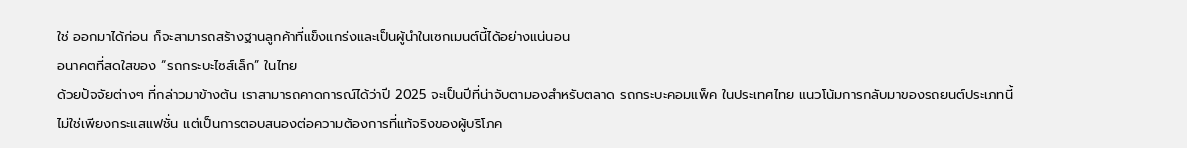ใช่ ออกมาได้ก่อน ก็จะสามารถสร้างฐานลูกค้าที่แข็งแกร่งและเป็นผู้นำในเซกเมนต์นี้ได้อย่างแน่นอน
อนาคตที่สดใสของ “รถกระบะไซส์เล็ก” ในไทย
ด้วยปัจจัยต่างๆ ที่กล่าวมาข้างต้น เราสามารถคาดการณ์ได้ว่าปี 2025 จะเป็นปีที่น่าจับตามองสำหรับตลาด รถกระบะคอมแพ็ค ในประเทศไทย แนวโน้มการกลับมาของรถยนต์ประเภทนี้ไม่ใช่เพียงกระแสแฟชั่น แต่เป็นการตอบสนองต่อความต้องการที่แท้จริงของผู้บริโภค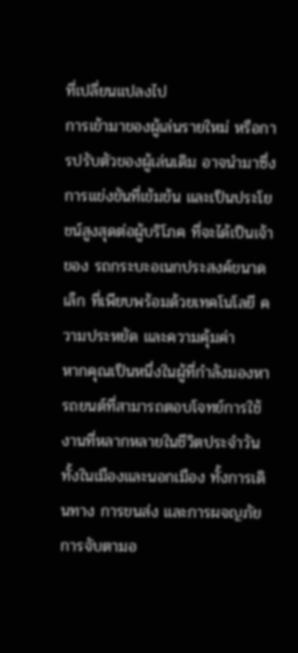ที่เปลี่ยนแปลงไป
การเข้ามาของผู้เล่นรายใหม่ หรือการปรับตัวของผู้เล่นเดิม อาจนำมาซึ่งการแข่งขันที่เข้มข้น และเป็นประโยชน์สูงสุดต่อผู้บริโภค ที่จะได้เป็นเจ้าของ รถกระบะอเนกประสงค์ขนาดเล็ก ที่เพียบพร้อมด้วยเทคโนโลยี ความประหยัด และความคุ้มค่า
หากคุณเป็นหนึ่งในผู้ที่กำลังมองหารถยนต์ที่สามารถตอบโจทย์การใช้งานที่หลากหลายในชีวิตประจำวัน ทั้งในเมืองและนอกเมือง ทั้งการเดินทาง การขนส่ง และการผจญภัย การจับตามอ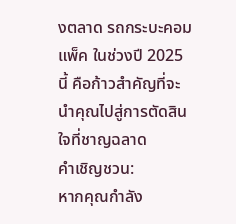งตลาด รถกระบะคอมแพ็ค ในช่วงปี 2025 นี้ คือก้าวสำคัญที่จะนำคุณไปสู่การตัดสินใจที่ชาญฉลาด
คำเชิญชวน:
หากคุณกำลัง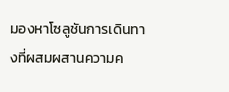มองหาโซลูชันการเดินทางที่ผสมผสานความค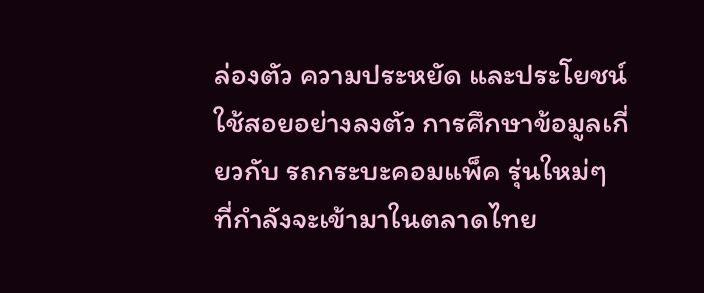ล่องตัว ความประหยัด และประโยชน์ใช้สอยอย่างลงตัว การศึกษาข้อมูลเกี่ยวกับ รถกระบะคอมแพ็ค รุ่นใหม่ๆ ที่กำลังจะเข้ามาในตลาดไทย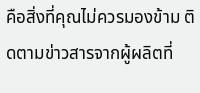คือสิ่งที่คุณไม่ควรมองข้าม ติดตามข่าวสารจากผู้ผลิตที่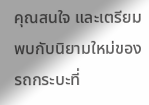คุณสนใจ และเตรียมพบกับนิยามใหม่ของรถกระบะที่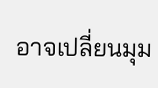อาจเปลี่ยนมุม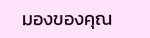มองของคุณ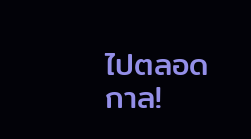ไปตลอดกาล!